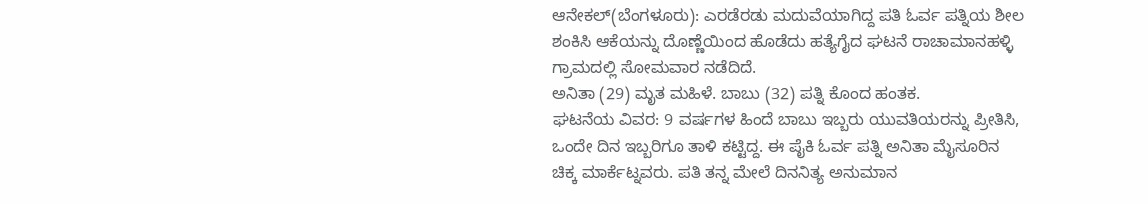ಆನೇಕಲ್(ಬೆಂಗಳೂರು): ಎರಡೆರಡು ಮದುವೆಯಾಗಿದ್ದ ಪತಿ ಓರ್ವ ಪತ್ನಿಯ ಶೀಲ ಶಂಕಿಸಿ ಆಕೆಯನ್ನು ದೊಣ್ಣೆಯಿಂದ ಹೊಡೆದು ಹತ್ಯೆಗೈದ ಘಟನೆ ರಾಚಾಮಾನಹಳ್ಳಿ ಗ್ರಾಮದಲ್ಲಿ ಸೋಮವಾರ ನಡೆದಿದೆ.
ಅನಿತಾ (29) ಮೃತ ಮಹಿಳೆ. ಬಾಬು (32) ಪತ್ನಿ ಕೊಂದ ಹಂತಕ.
ಘಟನೆಯ ವಿವರ: 9 ವರ್ಷಗಳ ಹಿಂದೆ ಬಾಬು ಇಬ್ಬರು ಯುವತಿಯರನ್ನು ಪ್ರೀತಿಸಿ, ಒಂದೇ ದಿನ ಇಬ್ಬರಿಗೂ ತಾಳಿ ಕಟ್ಟಿದ್ದ. ಈ ಪೈಕಿ ಓರ್ವ ಪತ್ನಿ ಅನಿತಾ ಮೈಸೂರಿನ ಚಿಕ್ಕ ಮಾರ್ಕೆಟ್ನವರು. ಪತಿ ತನ್ನ ಮೇಲೆ ದಿನನಿತ್ಯ ಅನುಮಾನ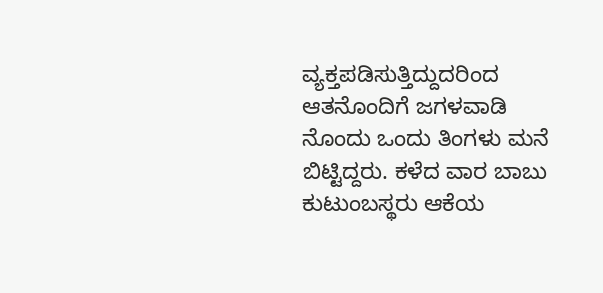ವ್ಯಕ್ತಪಡಿಸುತ್ತಿದ್ದುದರಿಂದ ಆತನೊಂದಿಗೆ ಜಗಳವಾಡಿ ನೊಂದು ಒಂದು ತಿಂಗಳು ಮನೆ ಬಿಟ್ಟಿದ್ದರು. ಕಳೆದ ವಾರ ಬಾಬು ಕುಟುಂಬಸ್ಥರು ಆಕೆಯ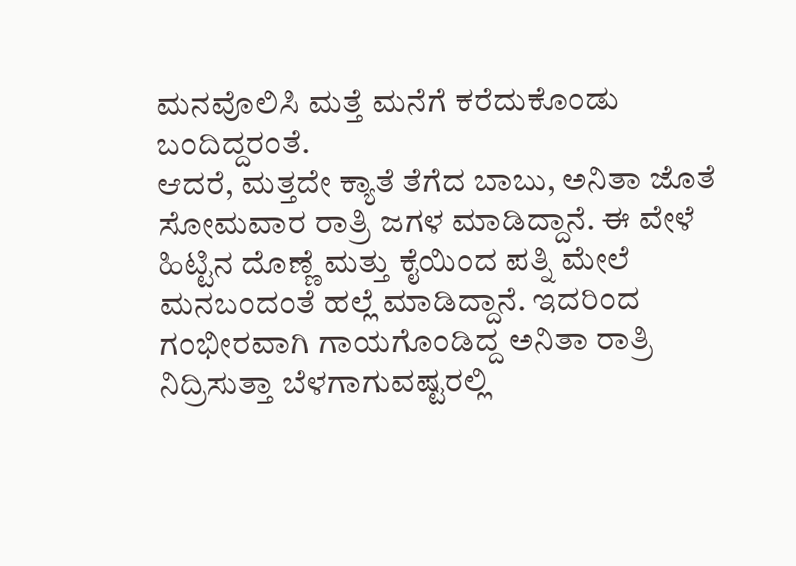ಮನವೊಲಿಸಿ ಮತ್ತೆ ಮನೆಗೆ ಕರೆದುಕೊಂಡು ಬಂದಿದ್ದರಂತೆ.
ಆದರೆ, ಮತ್ತದೇ ಕ್ಯಾತೆ ತೆಗೆದ ಬಾಬು, ಅನಿತಾ ಜೊತೆ ಸೋಮವಾರ ರಾತ್ರಿ ಜಗಳ ಮಾಡಿದ್ದಾನೆ. ಈ ವೇಳೆ ಹಿಟ್ಟಿನ ದೊಣ್ಣೆ ಮತ್ತು ಕೈಯಿಂದ ಪತ್ನಿ ಮೇಲೆ ಮನಬಂದಂತೆ ಹಲ್ಲೆ ಮಾಡಿದ್ದಾನೆ. ಇದರಿಂದ ಗಂಭೀರವಾಗಿ ಗಾಯಗೊಂಡಿದ್ದ ಅನಿತಾ ರಾತ್ರಿ ನಿದ್ರಿಸುತ್ತಾ ಬೆಳಗಾಗುವಷ್ಟರಲ್ಲಿ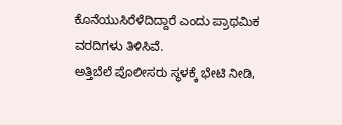ಕೊನೆಯುಸಿರೆಳೆದಿದ್ದಾರೆ ಎಂದು ಪ್ರಾಥಮಿಕ ವರದಿಗಳು ತಿಳಿಸಿವೆ.
ಅತ್ತಿಬೆಲೆ ಪೊಲೀಸರು ಸ್ಥಳಕ್ಕೆ ಭೇಟಿ ನೀಡಿ,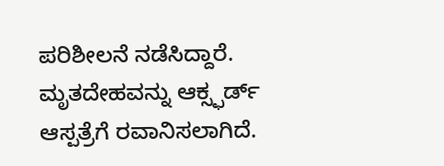ಪರಿಶೀಲನೆ ನಡೆಸಿದ್ದಾರೆ. ಮೃತದೇಹವನ್ನು ಆಕ್ಸ್ಫರ್ಡ್ ಆಸ್ಪತ್ರೆಗೆ ರವಾನಿಸಲಾಗಿದೆ.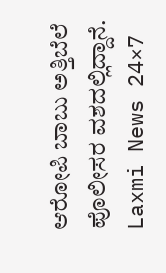ಆರೋಪಿ ಬಾಬು ಅತ್ತಿಬೆಲೆ ಪೊಲೀಸರ ವಶದಲ್ಲಿದ್ದಾನೆ.
Laxmi News 24×7